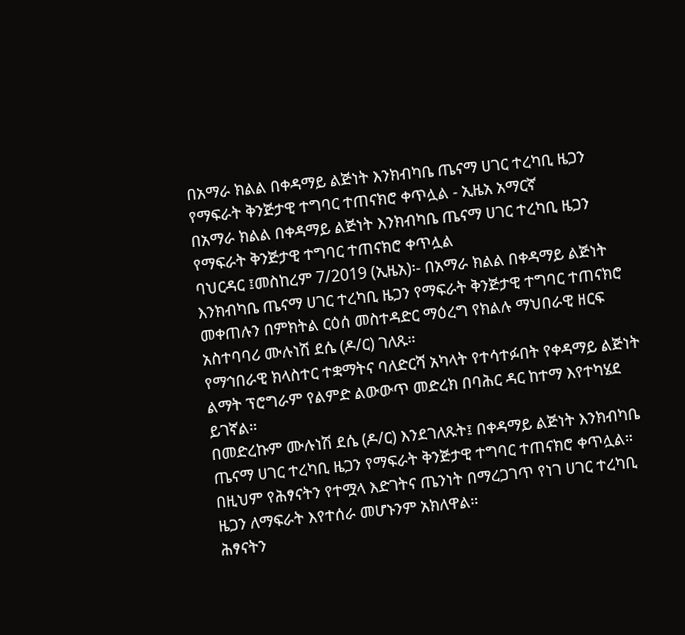በአማራ ክልል በቀዳማይ ልጅነት እንክብካቤ ጤናማ ሀገር ተረካቢ ዜጋን የማፍራት ቅንጅታዊ ተግባር ተጠናክሮ ቀጥሏል - ኢዜአ አማርኛ
በአማራ ክልል በቀዳማይ ልጅነት እንክብካቤ ጤናማ ሀገር ተረካቢ ዜጋን የማፍራት ቅንጅታዊ ተግባር ተጠናክሮ ቀጥሏል
ባህርዳር ፤መስከረም 7/2019 (ኢዜአ)፡- በአማራ ክልል በቀዳማይ ልጅነት እንክብካቤ ጤናማ ሀገር ተረካቢ ዜጋን የማፍራት ቅንጅታዊ ተግባር ተጠናክሮ መቀጠሉን በምክትል ርዕሰ መስተዳድር ማዕረግ የክልሉ ማህበራዊ ዘርፍ አስተባባሪ ሙሉነሽ ደሴ (ዶ/ር) ገለጹ።
የማኅበራዊ ክላስተር ተቋማትና ባለድርሻ አካላት የተሳተፉበት የቀዳማይ ልጅነት ልማት ፕሮግራም የልምድ ልውውጥ መድረክ በባሕር ዳር ከተማ እየተካሄደ ይገኛል።
በመድረኩም ሙሉነሽ ደሴ (ዶ/ር) እንደገለጹት፤ በቀዳማይ ልጅነት እንክብካቤ ጤናማ ሀገር ተረካቢ ዜጋን የማፍራት ቅንጅታዊ ተግባር ተጠናክሮ ቀጥሏል።
በዚህም የሕፃናትን የተሟላ እድገትና ጤንነት በማረጋገጥ የነገ ሀገር ተረካቢ ዜጋን ለማፍራት እየተሰራ መሆኑንም አክለዋል።
ሕፃናትን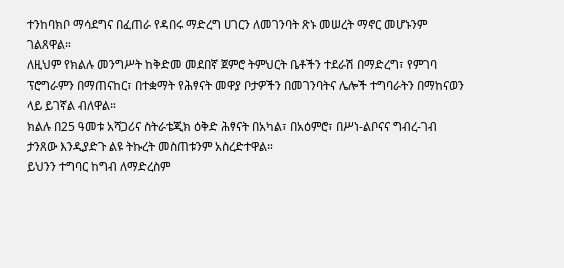ተንከባክቦ ማሳደግና በፈጠራ የዳበሩ ማድረግ ሀገርን ለመገንባት ጽኑ መሠረት ማኖር መሆኑንም ገልጸዋል።
ለዚህም የክልሉ መንግሥት ከቅድመ መደበኛ ጀምሮ ትምህርት ቤቶችን ተደራሽ በማድረግ፣ የምገባ ፕሮግራምን በማጠናከር፣ በተቋማት የሕፃናት መዋያ ቦታዎችን በመገንባትና ሌሎች ተግባራትን በማከናወን ላይ ይገኛል ብለዋል።
ክልሉ በ25 ዓመቱ አሻጋሪና ስትራቴጂክ ዕቅድ ሕፃናት በአካል፣ በአዕምሮ፣ በሥነ-ልቦናና ግብረ-ገብ ታንጸው እንዲያድጉ ልዩ ትኩረት መስጠቱንም አስረድተዋል።
ይህንን ተግባር ከግብ ለማድረስም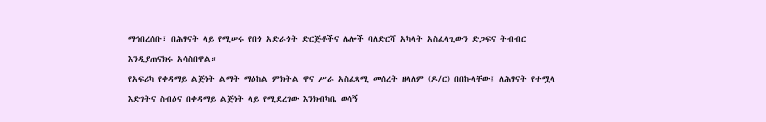ማኅበረሰቡ፣ በሕፃናት ላይ የሚሠሩ የበጎ አድራጎት ድርጅቶችና ሌሎች ባለድርሻ አካላት አስፈላጊውን ድጋፍና ትብብር እንዲያጠናክሩ አሳስበዋል።
የአፍሪካ የቀዳማይ ልጅነት ልማት ማዕከል ምክትል ዋና ሥራ አስፈጻሚ መሰረት ዘላለም (ዶ/ር) በበኩላቸው፤ ለሕፃናት የተሟላ እድገትና ስብዕና በቀዳማይ ልጅነት ላይ የሚደረገው እንክብካቤ ወሳኝ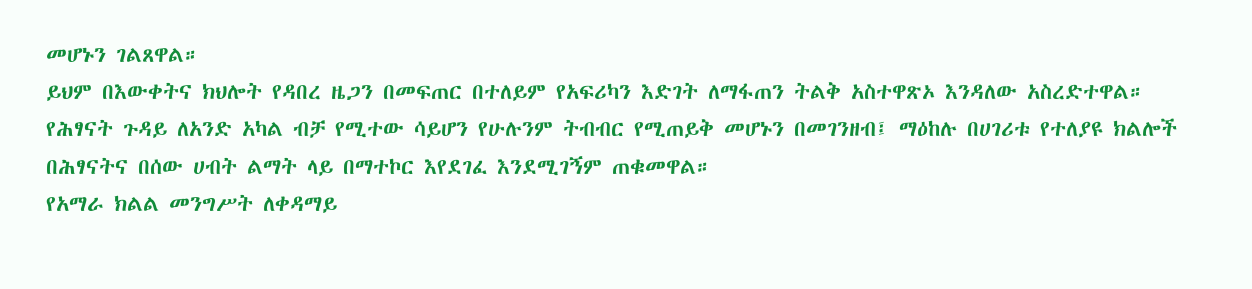መሆኑን ገልጸዋል።
ይህም በእውቀትና ክህሎት የዳበረ ዜጋን በመፍጠር በተለይም የአፍሪካን እድገት ለማፋጠን ትልቅ አስተዋጽኦ እንዳለው አስረድተዋል።
የሕፃናት ጉዳይ ለአንድ አካል ብቻ የሚተው ሳይሆን የሁሉንም ትብብር የሚጠይቅ መሆኑን በመገንዘብ፤ ማዕከሉ በሀገሪቱ የተለያዩ ክልሎች በሕፃናትና በሰው ሀብት ልማት ላይ በማተኮር እየደገፈ እንደሚገኝም ጠቁመዋል።
የአማራ ክልል መንግሥት ለቀዳማይ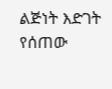ልጅነት እድገት የሰጠው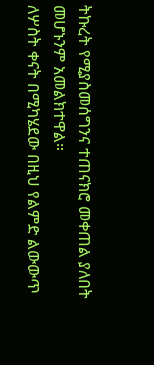ትኩረት የሚያስመሰግንና ተጠናክሮ መቀጠል ያለበት መሆኑንም አመልክተዋል።
ለሦስት ቀናት በሚካሄደው በዚህ የልምድ ልውውጥ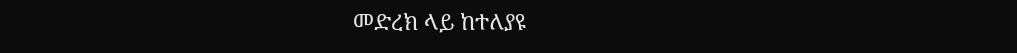መድረክ ላይ ከተለያዩ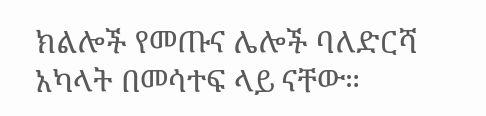ክልሎች የመጡና ሌሎች ባለድርሻ አካላት በመሳተፍ ላይ ናቸው።